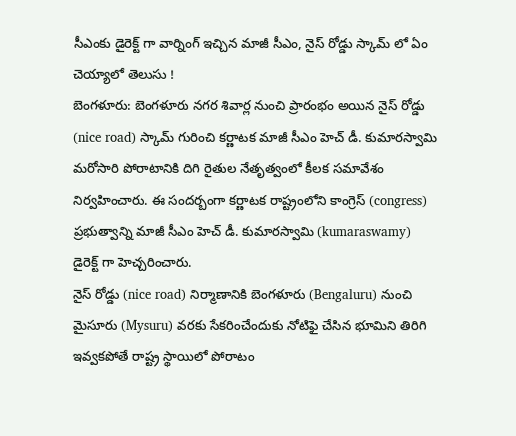సీఎంకు డైరెక్ట్ గా వార్నింగ్ ఇచ్చిన మాజీ సీఎం, నైస్ రోడ్డు స్కామ్ లో ఏం చెయ్యాలో తెలుసు !
బెంగళూరు: బెంగళూరు నగర శివార్ల నుంచి ప్రారంభం అయిన నైస్ రోడ్డు (nice road) స్కామ్ గురించి కర్ణాటక మాజీ సీఎం హెచ్ డీ. కుమారస్వామి మరోసారి పోరాటానికి దిగి రైతుల నేతృత్వంలో కీలక సమావేశం నిర్వహించారు. ఈ సందర్బంగా కర్ణాటక రాష్ట్రంలోని కాంగ్రెస్ (congress) ప్రభుత్వాన్ని మాజీ సీఎం హెచ్ డీ. కుమారస్వామి (kumaraswamy) డైరెక్ట్ గా హెచ్చరించారు.
నైస్ రోడ్డు (nice road) నిర్మాణానికి బెంగళూరు (Bengaluru) నుంచి మైసూరు (Mysuru) వరకు సేకరించేందుకు నోటిఫై చేసిన భూమిని తిరిగి ఇవ్వకపోతే రాష్ట్ర స్థాయిలో పోరాటం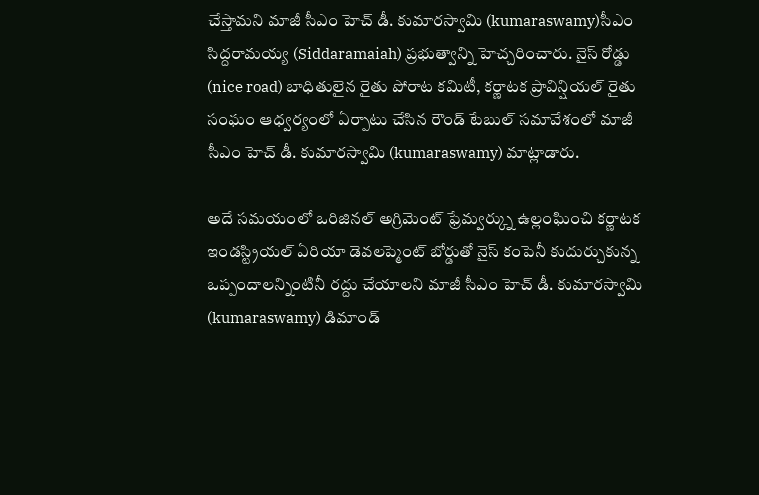చేస్తామని మాజీ సీఎం హెచ్ డీ. కుమారస్వామి (kumaraswamy)సీఎం సిద్దరామయ్య (Siddaramaiah) ప్రభుత్వాన్ని హెచ్చరించారు. నైస్ రోడ్డు (nice road) బాధితులైన రైతు పోరాట కమిటీ, కర్ణాటక ప్రావిన్షియల్ రైతు సంఘం ఆధ్వర్యంలో ఏర్పాటు చేసిన రౌండ్ టేబుల్ సమావేశంలో మాజీ సీఎం హెచ్ డీ. కుమారస్వామి (kumaraswamy) మాట్లాడారు.

అదే సమయంలో ఒరిజినల్ అగ్రిమెంట్ ఫ్రేమ్వర్క్ను ఉల్లంఘించి కర్ణాటక ఇండస్ట్రియల్ ఏరియా డెవలప్మెంట్ బోర్డుతో నైస్ కంపెనీ కుదుర్చుకున్న ఒప్పందాలన్నింటినీ రద్దు చేయాలని మాజీ సీఎం హెచ్ డీ. కుమారస్వామి (kumaraswamy) డిమాండ్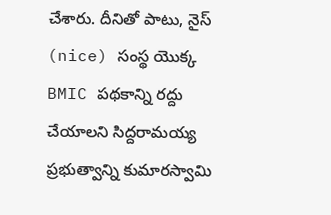చేశారు. దీనితో పాటు, నైస్ (nice) సంస్థ యొక్క BMIC పథకాన్ని రద్దు చేయాలని సిద్దరామయ్య ప్రభుత్వాన్ని కుమారస్వామి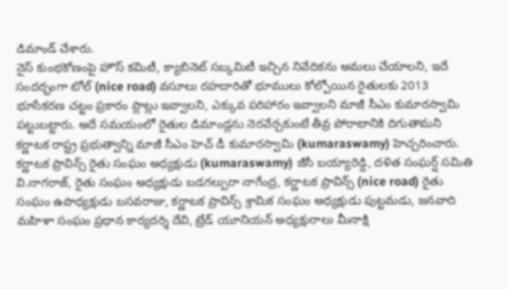డిమాండ్ చేశారు.
నైస్ కుంభకోణంపై హౌస్ కమిటీ, క్యాబినెట్ సబ్కమిటీ ఇచ్చిన నివేదికను అమలు చేయాలని, ఇదే సందర్భంగా టోల్ (nice road) వసూలు రహదారితో భూములు కోల్పోయిన రైతులకు 2013 భూసేకరణ చట్టం ప్రకారం ప్లాట్లు ఇవ్వాలని, ఎక్కువ పరిహారం ఇవ్వాలని మాజీ సీఎం కుమారస్వామి పట్టుబట్టారు. అదే సమయంలో రైతుల డిమాండ్లను నెరవేర్చకుంటే తీవ్ర పోరాటానికి దిగుతామని కర్ణాటక రాష్ట్ర ప్రభుత్వాన్ని మాజీ సీఎం హెచ్ డీ కుమారస్వామి (kumaraswamy) హెచ్చరించారు.
కర్ణాటక ప్రావిన్స్ రైతు సంఘం అధ్యక్షుడు (kumaraswamy) జీసీ బయ్యారెడ్డి, దళిత సంఘర్ష్ సమితి వి.నాగరాజ్, రైతు సంఘం అధ్యక్షుడు బడగల్పురా నాగేంద్ర, కర్ణాటక ప్రావిన్స్ (nice road) రైతు సంఘం ఉపాధ్యక్షుడు బసవరాజు, కర్ణాటక ప్రావిన్స్ శ్రామిక సంఘం అధ్యక్షుడు పుట్టమడు, జనవాది మహిళా సంఘం ప్రధాన కార్యదర్శి దేవి, ట్రేడ్ యూనియన్ అధ్యక్షురాలు మీనాక్షి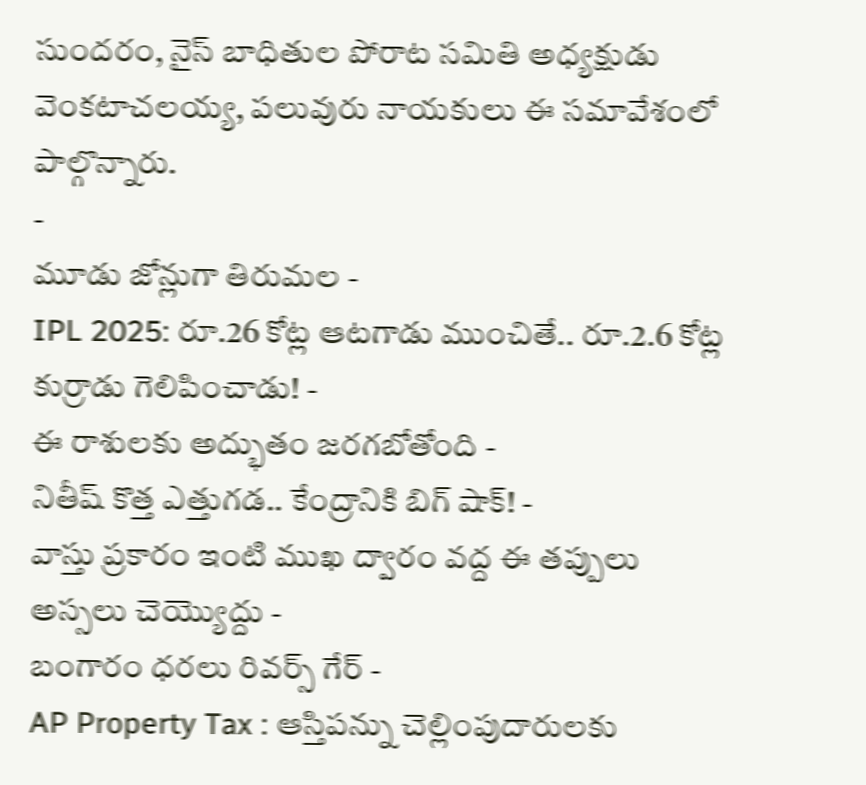సుందరం, నైస్ బాధితుల పోరాట సమితి అధ్యక్షుడు వెంకటాచలయ్య, పలువురు నాయకులు ఈ సమావేశంలో పాల్గొన్నారు.
-
మూడు జోన్లుగా తిరుమల -
IPL 2025: రూ.26 కోట్ల ఆటగాడు ముంచితే.. రూ.2.6 కోట్ల కుర్రాడు గెలిపించాడు! -
ఈ రాశులకు అద్భుతం జరగబోతోంది -
నితీష్ కొత్త ఎత్తుగడ.. కేంద్రానికి బిగ్ షాక్! -
వాస్తు ప్రకారం ఇంటి ముఖ ద్వారం వద్ద ఈ తప్పులు అస్సలు చెయ్యొద్దు -
బంగారం ధరలు రివర్స్ గేర్ -
AP Property Tax : ఆస్తిపన్ను చెల్లింపుదారులకు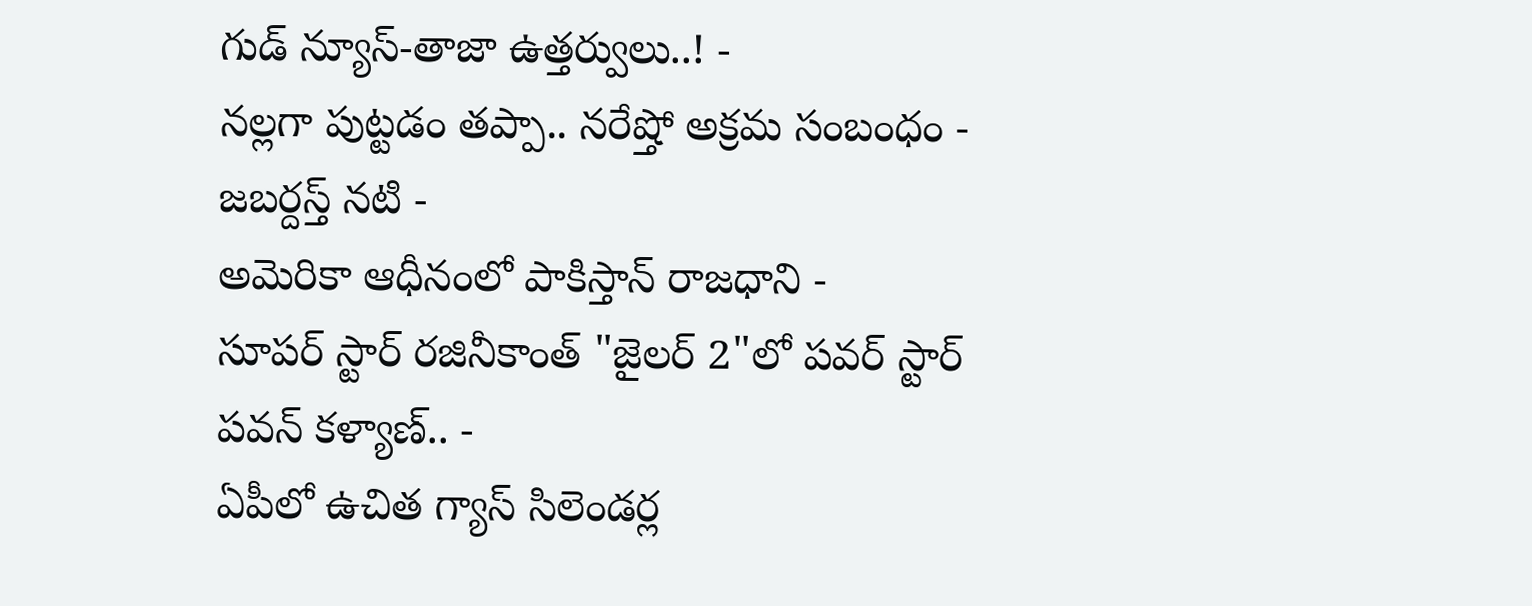గుడ్ న్యూస్-తాజా ఉత్తర్వులు..! -
నల్లగా పుట్టడం తప్పా.. నరేష్తో అక్రమ సంబంధం - జబర్దస్త్ నటి -
అమెరికా ఆధీనంలో పాకిస్తాన్ రాజధాని -
సూపర్ స్టార్ రజినీకాంత్ "జైలర్ 2"లో పవర్ స్టార్ పవన్ కళ్యాణ్.. -
ఏపీలో ఉచిత గ్యాస్ సిలెండర్ల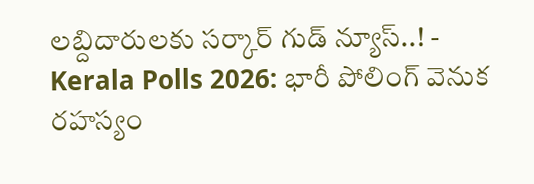లబ్దిదారులకు సర్కార్ గుడ్ న్యూస్..! -
Kerala Polls 2026: భారీ పోలింగ్ వెనుక రహస్యం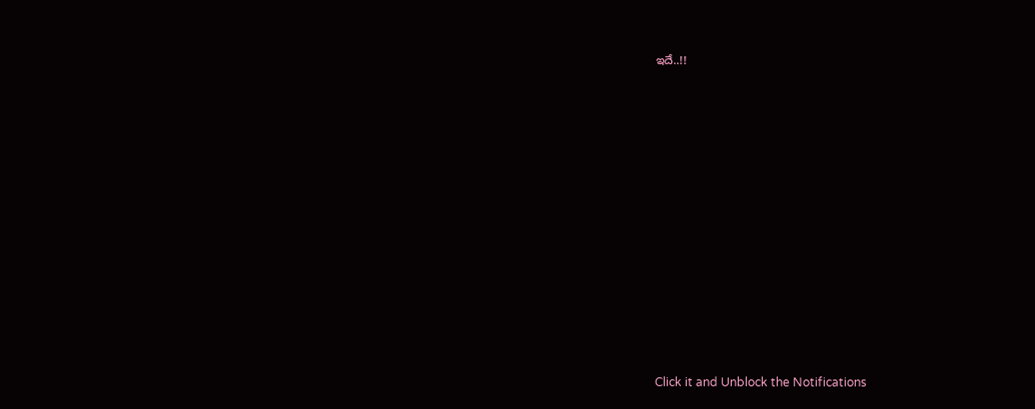ఇదే..!!












Click it and Unblock the Notifications